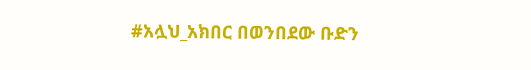#አሏህ_አክበር በወንበደው ቡድን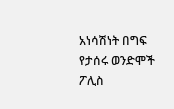አነሳሽነት በግፍ የታሰሩ ወንድሞች ፖሊስ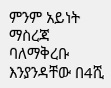ምንም አይነት ማስረጃ ባለማቅረቡ እንያንዳቸው በ4ሺ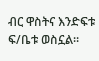ብር ዋስትና እንድፍቱ ፍ/ቤቱ ወስኗል።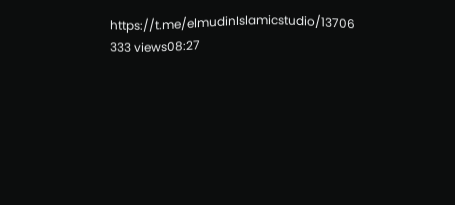https://t.me/elmudinIslamicstudio/13706 333 views08:27